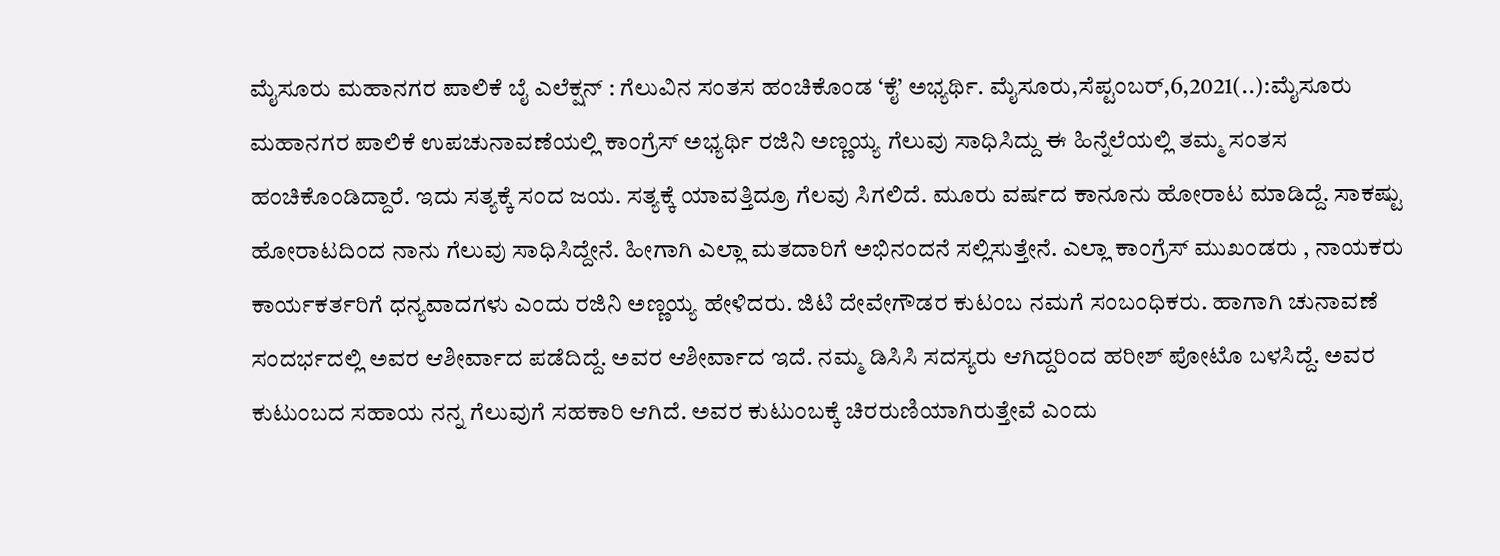ಮೈಸೂರು ಮಹಾನಗರ ಪಾಲಿಕೆ ಬೈ ಎಲೆಕ್ಷನ್ : ಗೆಲುವಿನ ಸಂತಸ ಹಂಚಿಕೊಂಡ ‘ಕೈ’ ಅಭ್ಯರ್ಥಿ. ಮೈಸೂರು,ಸೆಪ್ಟಂಬರ್,6,2021(..):ಮೈಸೂರು ಮಹಾನಗರ ಪಾಲಿಕೆ ಉಪಚುನಾವಣೆಯಲ್ಲಿ ಕಾಂಗ್ರೆಸ್ ಅಭ್ಯರ್ಥಿ ರಜಿನಿ ಅಣ್ಣಯ್ಯ ಗೆಲುವು ಸಾಧಿಸಿದ್ದು ಈ ಹಿನ್ನೆಲೆಯಲ್ಲಿ ತಮ್ಮ ಸಂತಸ ಹಂಚಿಕೊಂಡಿದ್ದಾರೆ. ಇದು ಸತ್ಯಕ್ಕೆ ಸಂದ ಜಯ. ಸತ್ಯಕ್ಕೆ ಯಾವತ್ತಿದ್ರೂ ಗೆಲವು ಸಿಗಲಿದೆ. ಮೂರು ವರ್ಷದ ಕಾನೂನು ಹೋರಾಟ ಮಾಡಿದ್ದೆ. ಸಾಕಷ್ಟು ಹೋರಾಟದಿಂದ ನಾನು ಗೆಲುವು ಸಾಧಿಸಿದ್ದೇನೆ. ಹೀಗಾಗಿ ಎಲ್ಲಾ ಮತದಾರಿಗೆ ಅಭಿನಂದನೆ ಸಲ್ಲಿಸುತ್ತೇ‌ನೆ. ಎಲ್ಲಾ ಕಾಂಗ್ರೆಸ್ ಮುಖಂಡರು , ನಾಯಕರು ಕಾರ್ಯಕರ್ತರಿಗೆ ಧನ್ಯವಾದಗಳು ಎಂದು ರಜಿನಿ ಅಣ್ಣಯ್ಯ ಹೇಳಿದರು. ಜಿಟಿ ದೇವೇಗೌಡರ ಕುಟಂಬ ನಮಗೆ ಸಂಬಂಧಿಕರು. ಹಾಗಾಗಿ ಚುನಾವಣೆ ಸಂದರ್ಭದಲ್ಲಿ ಅವರ ಆಶೀರ್ವಾದ ಪಡೆದಿದ್ದೆ. ಅವರ ಆಶೀರ್ವಾದ ಇದೆ. ನಮ್ಮ ಡಿಸಿಸಿ ಸದಸ್ಯರು ಆಗಿದ್ದರಿಂದ ಹರೀಶ್ ಪೋಟೊ ಬಳಸಿದ್ದೆ. ಅವರ ಕುಟುಂಬದ ಸಹಾಯ ನನ್ನ ಗೆಲುವುಗೆ ಸಹಕಾರಿ ಆಗಿದೆ. ಅವರ‌ ಕುಟುಂಬಕ್ಕೆ ಚಿರರುಣಿಯಾಗಿರುತ್ತೇವೆ ಎಂದು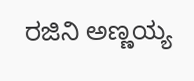ರಜಿನಿ ಅಣ್ಣಯ್ಯ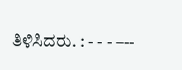ತಿಳಿಸಿದರು. : - - - –--